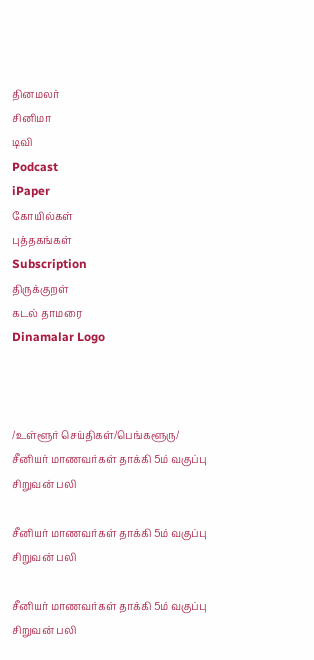தினமலர்
சினிமா
டிவி
Podcast
iPaper
கோயில்கள்
புத்தகங்கள்
Subscription
திருக்குறள்
கடல் தாமரை
Dinamalar Logo



/உள்ளூர் செய்திகள்/பெங்களூரு/ சீனியர் மாணவர்கள் தாக்கி 5ம் வகுப்பு சிறுவன் பலி

சீனியர் மாணவர்கள் தாக்கி 5ம் வகுப்பு சிறுவன் பலி

சீனியர் மாணவர்கள் தாக்கி 5ம் வகுப்பு சிறுவன் பலி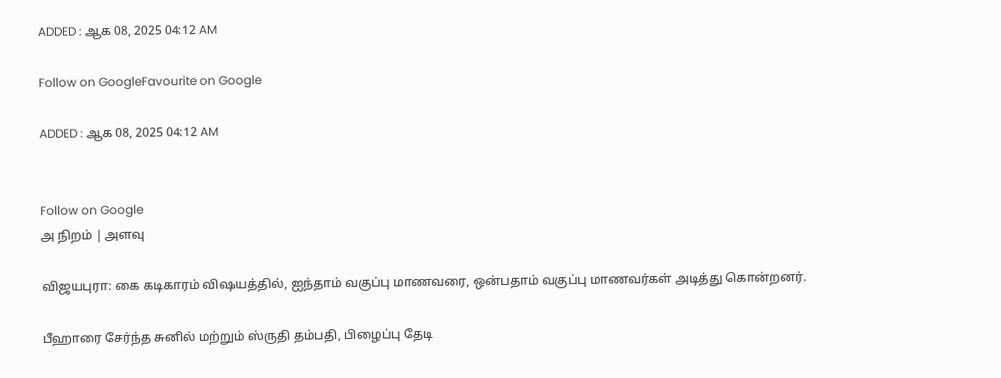ADDED : ஆக 08, 2025 04:12 AM

Follow on GoogleFavourite on Google

ADDED : ஆக 08, 2025 04:12 AM


Follow on Google
அ நிறம் | அளவு

விஜயபுரா: கை கடிகாரம் விஷயத்தில், ஐந்தாம் வகுப்பு மாணவரை, ஒன்பதாம் வகுப்பு மாணவர்கள் அடித்து கொன்றனர்.

பீஹாரை சேர்ந்த சுனில் மற்றும் ஸ்ருதி தம்பதி, பிழைப்பு தேடி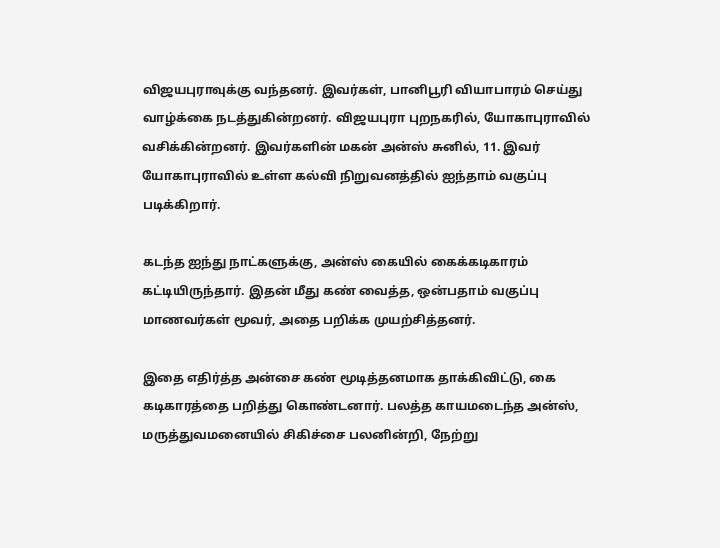விஜயபுராவுக்கு வந்தனர். இவர்கள், பானிபூரி வியாபாரம் செய்து வாழ்க்கை நடத்துகின்றனர். விஜயபுரா புறநகரில், யோகாபுராவில் வசிக்கின்றனர். இவர்களின் மகன் அன்ஸ் சுனில், 11. இவர் யோகாபுராவில் உள்ள கல்வி நிறுவனத்தில் ஐந்தாம் வகுப்பு படிக்கிறார்.

கடந்த ஐந்து நாட்களுக்கு, அன்ஸ் கையில் கைக்கடிகாரம் கட்டியிருந்தார். இதன் மீது கண் வைத்த, ஒன்பதாம் வகுப்பு மாணவர்கள் மூவர், அதை பறிக்க முயற்சித்தனர்.

இதை எதிர்த்த அன்சை கண் மூடித்தனமாக தாக்கிவிட்டு, கை கடிகாரத்தை பறித்து கொண்டனார். பலத்த காயமடைந்த அன்ஸ், மருத்துவமனையில் சிகிச்சை பலனின்றி, நேற்று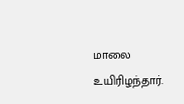மாலை உயிரிழந்தார்.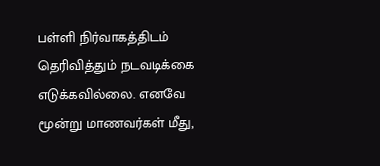பள்ளி நிர்வாகத்திடம் தெரிவித்தும் நடவடிக்கை எடுக்கவில்லை. எனவே மூன்று மாணவர்கள் மீது,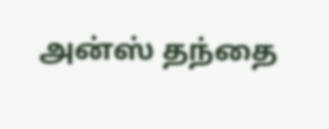அன்ஸ் தந்தை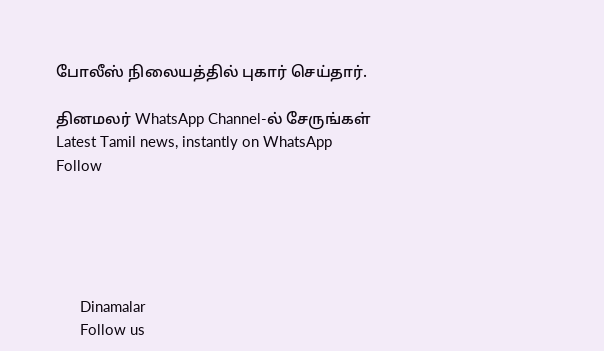போலீஸ் நிலையத்தில் புகார் செய்தார்.

தினமலர் WhatsApp Channel-ல் சேருங்கள்
Latest Tamil news, instantly on WhatsApp
Follow





      Dinamalar
      Follow us